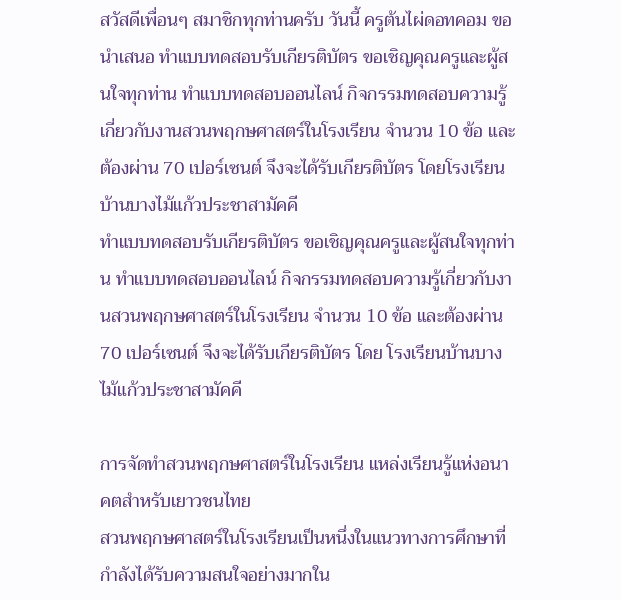สวัสดีเพื่อนๆ สมาชิกทุกท่านครับ วันนี้ ครูต้นไผ่ดอทคอม ขอนำเสนอ ทำแบบทดสอบรับเกียรติบัตร ขอเชิญคุณครูและผู้สนใจทุกท่าน ทำแบบทดสอบออนไลน์ กิจกรรมทดสอบความรู้เกี่ยวกับงานสวนพฤกษศาสตร์ในโรงเรียน จำนวน 10 ข้อ และต้องผ่าน 70 เปอร์เซนต์ จึงจะได้รับเกียรติบัตร โดยโรงเรียนบ้านบางไม้แก้วประชาสามัคคี
ทำแบบทดสอบรับเกียรติบัตร ขอเชิญคุณครูและผู้สนใจทุกท่าน ทำแบบทดสอบออนไลน์ กิจกรรมทดสอบความรู้เกี่ยวกับงานสวนพฤกษศาสตร์ในโรงเรียน จำนวน 10 ข้อ และต้องผ่าน 70 เปอร์เซนต์ จึงจะได้รับเกียรติบัตร โดย โรงเรียนบ้านบางไม้แก้วประชาสามัคคี

การจัดทำสวนพฤกษศาสตร์ในโรงเรียน แหล่งเรียนรู้แห่งอนาคตสำหรับเยาวชนไทย
สวนพฤกษศาสตร์ในโรงเรียนเป็นหนึ่งในแนวทางการศึกษาที่กำลังได้รับความสนใจอย่างมากใน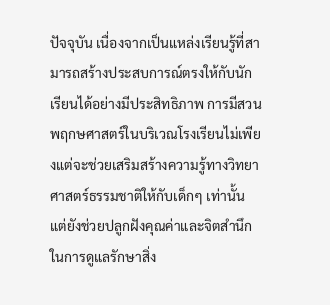ปัจจุบัน เนื่องจากเป็นแหล่งเรียนรู้ที่สามารถสร้างประสบการณ์ตรงให้กับนักเรียนได้อย่างมีประสิทธิภาพ การมีสวนพฤกษศาสตร์ในบริเวณโรงเรียนไม่เพียงแต่จะช่วยเสริมสร้างความรู้ทางวิทยาศาสตร์ธรรมชาติให้กับเด็กๆ เท่านั้น แต่ยังช่วยปลูกฝังคุณค่าและจิตสำนึกในการดูแลรักษาสิ่ง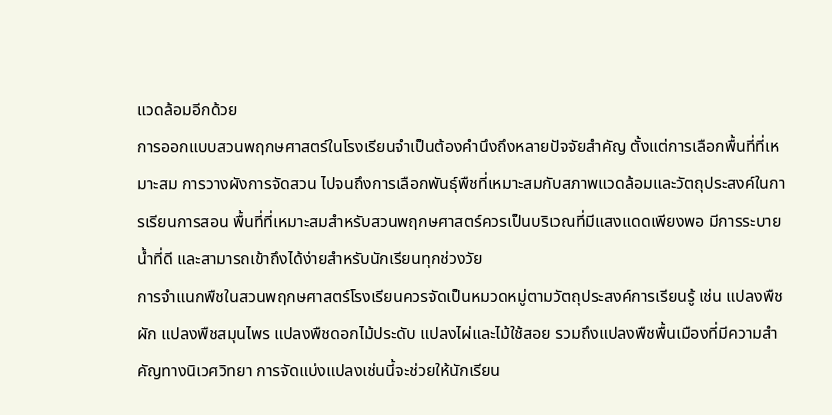แวดล้อมอีกด้วย
การออกแบบสวนพฤกษศาสตร์ในโรงเรียนจำเป็นต้องคำนึงถึงหลายปัจจัยสำคัญ ตั้งแต่การเลือกพื้นที่ที่เหมาะสม การวางผังการจัดสวน ไปจนถึงการเลือกพันธุ์พืชที่เหมาะสมกับสภาพแวดล้อมและวัตถุประสงค์ในการเรียนการสอน พื้นที่ที่เหมาะสมสำหรับสวนพฤกษศาสตร์ควรเป็นบริเวณที่มีแสงแดดเพียงพอ มีการระบายน้ำที่ดี และสามารถเข้าถึงได้ง่ายสำหรับนักเรียนทุกช่วงวัย
การจำแนกพืชในสวนพฤกษศาสตร์โรงเรียนควรจัดเป็นหมวดหมู่ตามวัตถุประสงค์การเรียนรู้ เช่น แปลงพืชผัก แปลงพืชสมุนไพร แปลงพืชดอกไม้ประดับ แปลงไผ่และไม้ใช้สอย รวมถึงแปลงพืชพื้นเมืองที่มีความสำคัญทางนิเวศวิทยา การจัดแบ่งแปลงเช่นนี้จะช่วยให้นักเรียน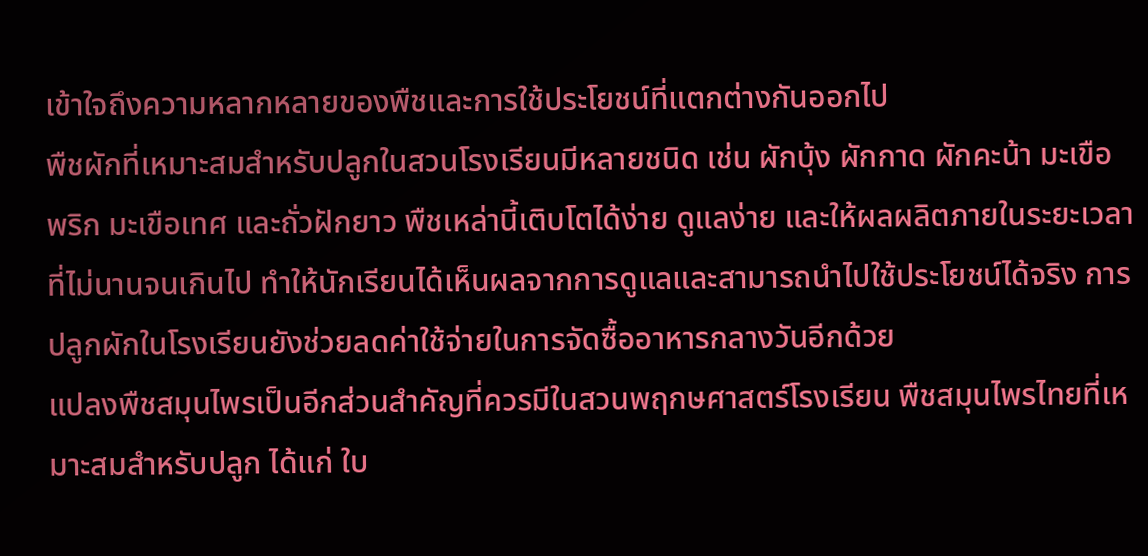เข้าใจถึงความหลากหลายของพืชและการใช้ประโยชน์ที่แตกต่างกันออกไป
พืชผักที่เหมาะสมสำหรับปลูกในสวนโรงเรียนมีหลายชนิด เช่น ผักบุ้ง ผักกาด ผักคะน้า มะเขือ พริก มะเขือเทศ และถั่วฝักยาว พืชเหล่านี้เติบโตได้ง่าย ดูแลง่าย และให้ผลผลิตภายในระยะเวลาที่ไม่นานจนเกินไป ทำให้นักเรียนได้เห็นผลจากการดูแลและสามารถนำไปใช้ประโยชน์ได้จริง การปลูกผักในโรงเรียนยังช่วยลดค่าใช้จ่ายในการจัดซื้ออาหารกลางวันอีกด้วย
แปลงพืชสมุนไพรเป็นอีกส่วนสำคัญที่ควรมีในสวนพฤกษศาสตร์โรงเรียน พืชสมุนไพรไทยที่เหมาะสมสำหรับปลูก ได้แก่ ใบ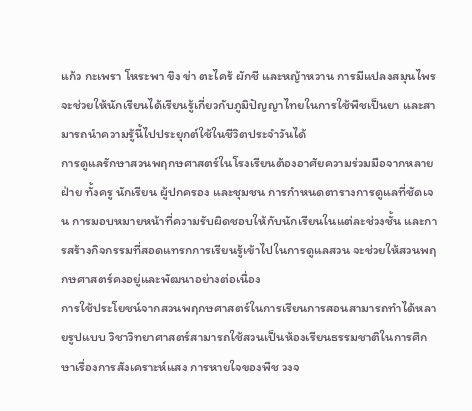แก้ว กะเพรา โหระพา ขิง ข่า ตะไคร้ ผักชี และหญ้าหวาน การมีแปลงสมุนไพรจะช่วยให้นักเรียนได้เรียนรู้เกี่ยวกับภูมิปัญญาไทยในการใช้พืชเป็นยา และสามารถนำความรู้นี้ไปประยุกต์ใช้ในชีวิตประจำวันได้
การดูแลรักษาสวนพฤกษศาสตร์ในโรงเรียนต้องอาศัยความร่วมมือจากหลายฝ่าย ทั้งครู นักเรียน ผู้ปกครอง และชุมชน การกำหนดตารางการดูแลที่ชัดเจน การมอบหมายหน้าที่ความรับผิดชอบให้กับนักเรียนในแต่ละช่วงชั้น และการสร้างกิจกรรมที่สอดแทรกการเรียนรู้เข้าไปในการดูแลสวน จะช่วยให้สวนพฤกษศาสตร์คงอยู่และพัฒนาอย่างต่อเนื่อง
การใช้ประโยชน์จากสวนพฤกษศาสตร์ในการเรียนการสอนสามารถทำได้หลายรูปแบบ วิชาวิทยาศาสตร์สามารถใช้สวนเป็นห้องเรียนธรรมชาติในการศึกษาเรื่องการสังเคราะห์แสง การหายใจของพืช วงจ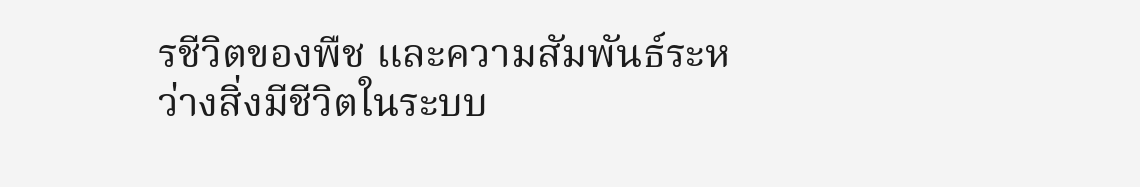รชีวิตของพืช และความสัมพันธ์ระหว่างสิ่งมีชีวิตในระบบ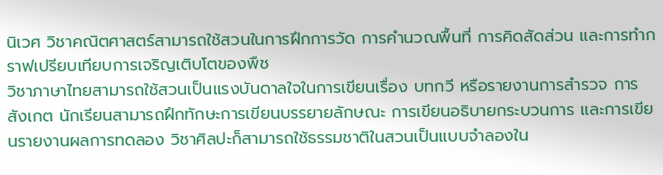นิเวศ วิชาคณิตศาสตร์สามารถใช้สวนในการฝึกการวัด การคำนวณพื้นที่ การคิดสัดส่วน และการทำกราฟเปรียบเทียบการเจริญเติบโตของพืช
วิชาภาษาไทยสามารถใช้สวนเป็นแรงบันดาลใจในการเขียนเรื่อง บทกวี หรือรายงานการสำรวจ การสังเกต นักเรียนสามารถฝึกทักษะการเขียนบรรยายลักษณะ การเขียนอธิบายกระบวนการ และการเขียนรายงานผลการทดลอง วิชาศิลปะก็สามารถใช้ธรรมชาติในสวนเป็นแบบจำลองใน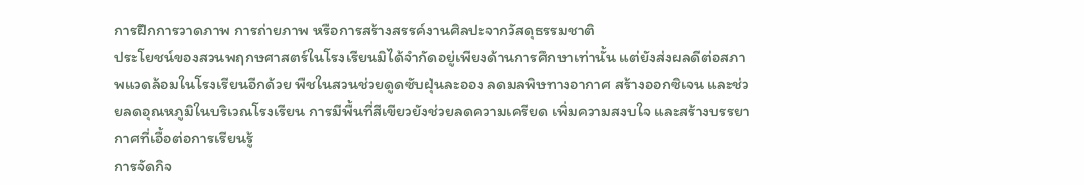การฝึกการวาดภาพ การถ่ายภาพ หรือการสร้างสรรค์งานศิลปะจากวัสดุธรรมชาติ
ประโยชน์ของสวนพฤกษศาสตร์ในโรงเรียนมิได้จำกัดอยู่เพียงด้านการศึกษาเท่านั้น แต่ยังส่งผลดีต่อสภาพแวดล้อมในโรงเรียนอีกด้วย พืชในสวนช่วยดูดซับฝุ่นละออง ลดมลพิษทางอากาศ สร้างออกซิเจน และช่วยลดอุณหภูมิในบริเวณโรงเรียน การมีพื้นที่สีเขียวยังช่วยลดความเครียด เพิ่มความสงบใจ และสร้างบรรยากาศที่เอื้อต่อการเรียนรู้
การจัดกิจ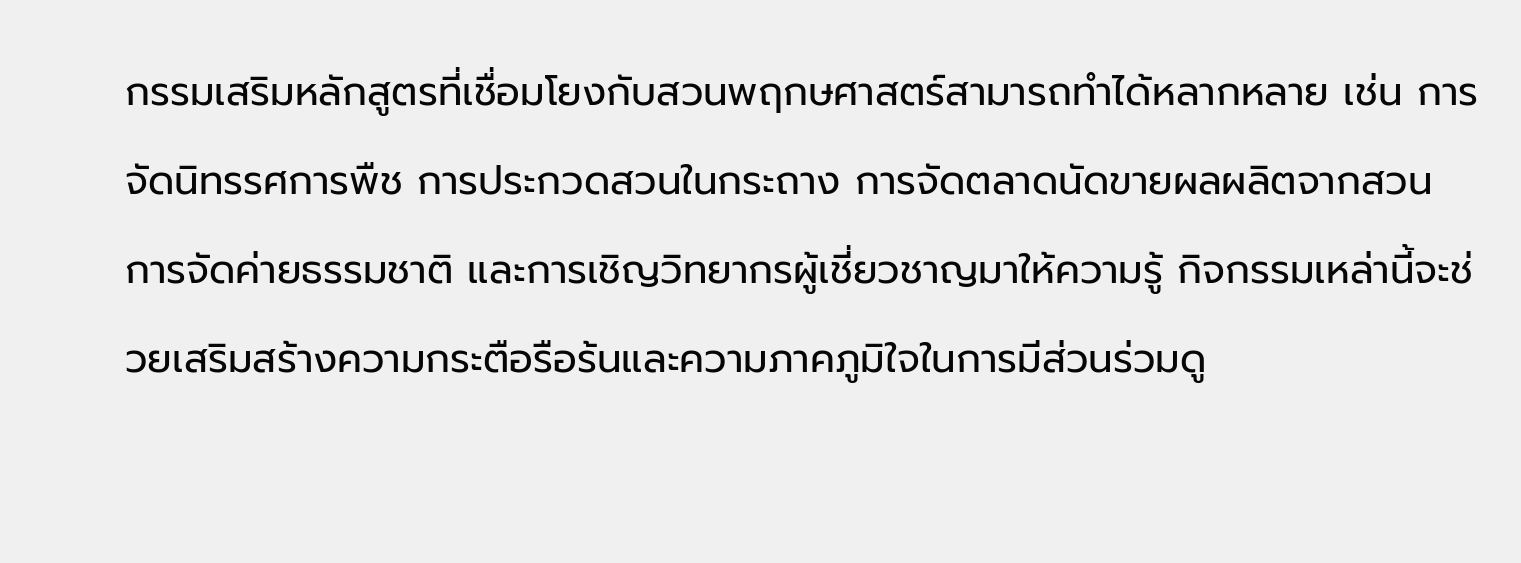กรรมเสริมหลักสูตรที่เชื่อมโยงกับสวนพฤกษศาสตร์สามารถทำได้หลากหลาย เช่น การจัดนิทรรศการพืช การประกวดสวนในกระถาง การจัดตลาดนัดขายผลผลิตจากสวน การจัดค่ายธรรมชาติ และการเชิญวิทยากรผู้เชี่ยวชาญมาให้ความรู้ กิจกรรมเหล่านี้จะช่วยเสริมสร้างความกระตือรือร้นและความภาคภูมิใจในการมีส่วนร่วมดู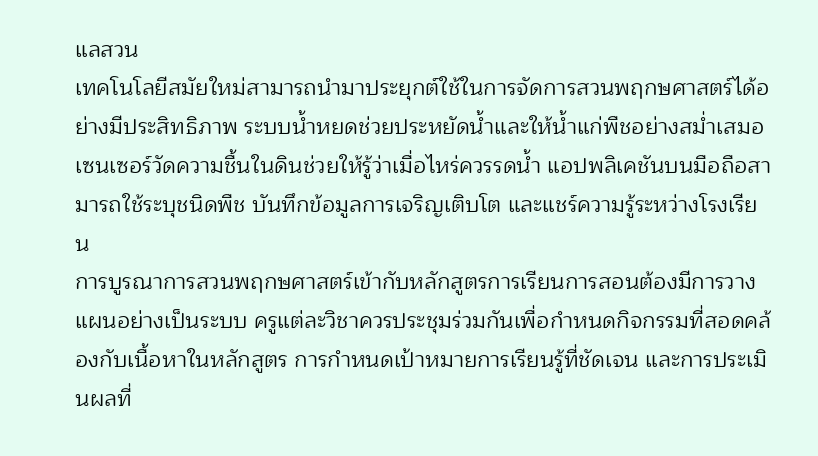แลสวน
เทคโนโลยีสมัยใหม่สามารถนำมาประยุกต์ใช้ในการจัดการสวนพฤกษศาสตร์ได้อย่างมีประสิทธิภาพ ระบบน้ำหยดช่วยประหยัดน้ำและให้น้ำแก่พืชอย่างสม่ำเสมอ เซนเซอร์วัดความชื้นในดินช่วยให้รู้ว่าเมื่อไหร่ควรรดน้ำ แอปพลิเคชันบนมือถือสามารถใช้ระบุชนิดพืช บันทึกข้อมูลการเจริญเติบโต และแชร์ความรู้ระหว่างโรงเรียน
การบูรณาการสวนพฤกษศาสตร์เข้ากับหลักสูตรการเรียนการสอนต้องมีการวางแผนอย่างเป็นระบบ ครูแต่ละวิชาควรประชุมร่วมกันเพื่อกำหนดกิจกรรมที่สอดคล้องกับเนื้อหาในหลักสูตร การกำหนดเป้าหมายการเรียนรู้ที่ชัดเจน และการประเมินผลที่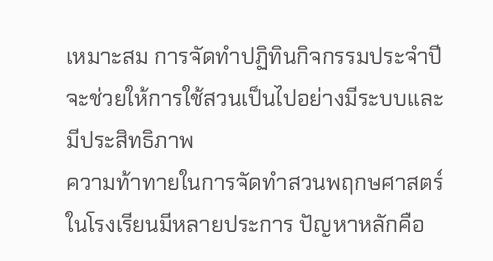เหมาะสม การจัดทำปฏิทินกิจกรรมประจำปีจะช่วยให้การใช้สวนเป็นไปอย่างมีระบบและมีประสิทธิภาพ
ความท้าทายในการจัดทำสวนพฤกษศาสตร์ในโรงเรียนมีหลายประการ ปัญหาหลักคือ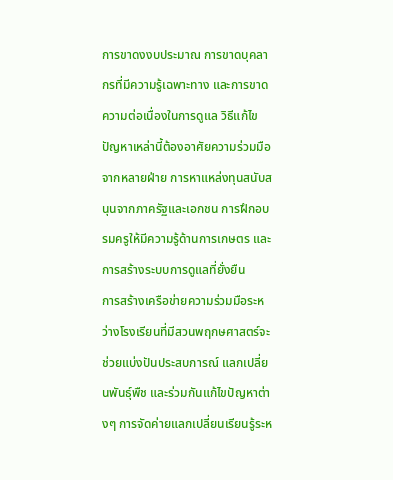การขาดงงบประมาณ การขาดบุคลากรที่มีความรู้เฉพาะทาง และการขาดความต่อเนื่องในการดูแล วิธีแก้ไขปัญหาเหล่านี้ต้องอาศัยความร่วมมือจากหลายฝ่าย การหาแหล่งทุนสนับสนุนจากภาครัฐและเอกชน การฝึกอบรมครูให้มีความรู้ด้านการเกษตร และการสร้างระบบการดูแลที่ยั่งยืน
การสร้างเครือข่ายความร่วมมือระหว่างโรงเรียนที่มีสวนพฤกษศาสตร์จะช่วยแบ่งปันประสบการณ์ แลกเปลี่ยนพันธุ์พืช และร่วมกันแก้ไขปัญหาต่างๆ การจัดค่ายแลกเปลี่ยนเรียนรู้ระห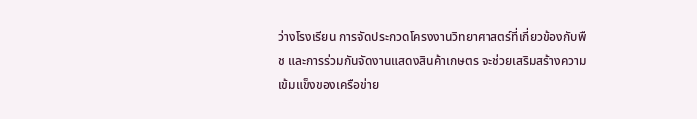ว่างโรงเรียน การจัดประกวดโครงงานวิทยาศาสตร์ที่เกี่ยวข้องกับพืช และการร่วมกันจัดงานแสดงสินค้าเกษตร จะช่วยเสริมสร้างความเข้มแข็งของเครือข่าย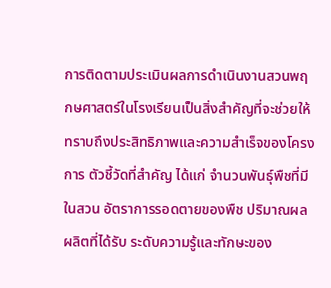การติดตามประเมินผลการดำเนินงานสวนพฤกษศาสตร์ในโรงเรียนเป็นสิ่งสำคัญที่จะช่วยให้ทราบถึงประสิทธิภาพและความสำเร็จของโครงการ ตัวชี้วัดที่สำคัญ ได้แก่ จำนวนพันธุ์พืชที่มีในสวน อัตราการรอดตายของพืช ปริมาณผลผลิตที่ได้รับ ระดับความรู้และทักษะของ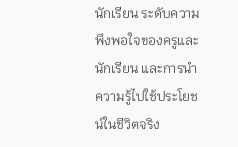นักเรียน ระดับความพึงพอใจของครูและนักเรียน และการนำความรู้ไปใช้ประโยชน์ในชีวิตจริง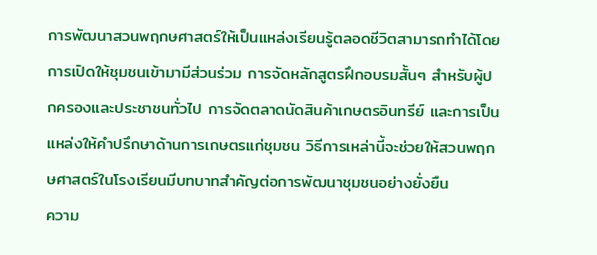การพัฒนาสวนพฤกษศาสตร์ให้เป็นแหล่งเรียนรู้ตลอดชีวิตสามารถทำได้โดยการเปิดให้ชุมชนเข้ามามีส่วนร่วม การจัดหลักสูตรฝึกอบรมสั้นๆ สำหรับผู้ปกครองและประชาชนทั่วไป การจัดตลาดนัดสินค้าเกษตรอินทรีย์ และการเป็นแหล่งให้คำปรึกษาด้านการเกษตรแก่ชุมชน วิธีการเหล่านี้จะช่วยให้สวนพฤกษศาสตร์ในโรงเรียนมีบทบาทสำคัญต่อการพัฒนาชุมชนอย่างยั่งยืน
ความ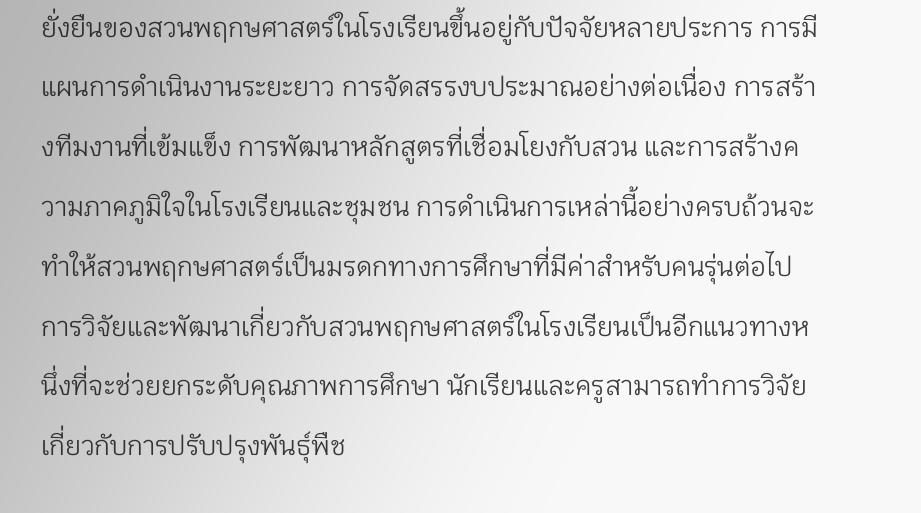ยั่งยืนของสวนพฤกษศาสตร์ในโรงเรียนขึ้นอยู่กับปัจจัยหลายประการ การมีแผนการดำเนินงานระยะยาว การจัดสรรงบประมาณอย่างต่อเนื่อง การสร้างทีมงานที่เข้มแข็ง การพัฒนาหลักสูตรที่เชื่อมโยงกับสวน และการสร้างความภาคภูมิใจในโรงเรียนและชุมชน การดำเนินการเหล่านี้อย่างครบถ้วนจะทำให้สวนพฤกษศาสตร์เป็นมรดกทางการศึกษาที่มีค่าสำหรับคนรุ่นต่อไป
การวิจัยและพัฒนาเกี่ยวกับสวนพฤกษศาสตร์ในโรงเรียนเป็นอีกแนวทางหนึ่งที่จะช่วยยกระดับคุณภาพการศึกษา นักเรียนและครูสามารถทำการวิจัยเกี่ยวกับการปรับปรุงพันธุ์พืช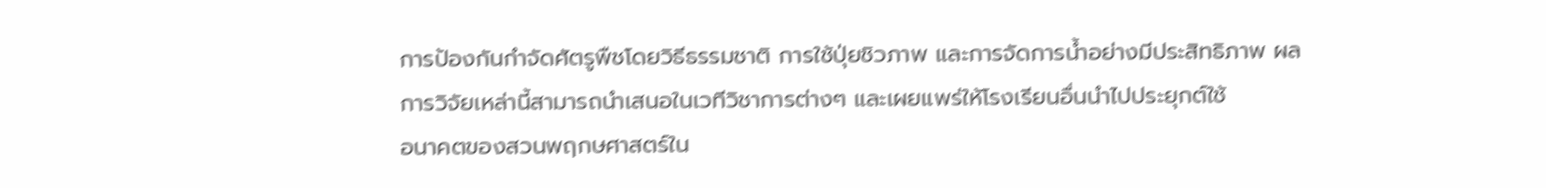การป้องกันกำจัดศัตรูพืชโดยวิธีธรรมชาติ การใช้ปุ่ยชิวภาพ และการจัดการน้ำอย่างมีประสิทธิภาพ ผลการวิจัยเหล่านี้สามารถนำเสนอในเวทีวิชาการต่างๆ และเผยแพร่ให้โรงเรียนอื่นนำไปประยุกต์ใช้
อนาคตของสวนพฤกษศาสตร์ใน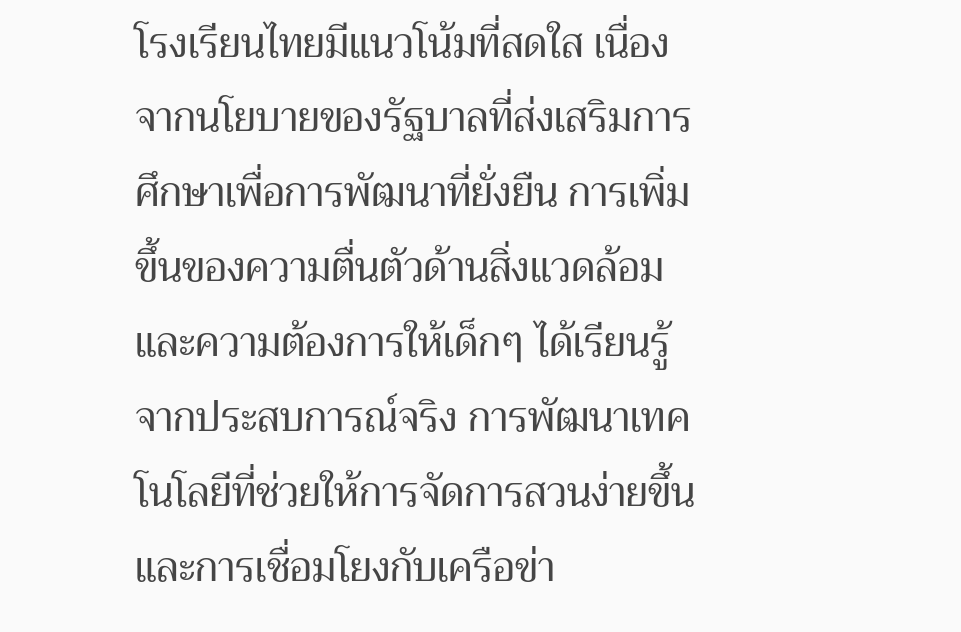โรงเรียนไทยมีแนวโน้มที่สดใส เนื่องจากนโยบายของรัฐบาลที่ส่งเสริมการศึกษาเพื่อการพัฒนาที่ยั่งยืน การเพิ่มขึ้นของความตื่นตัวด้านสิ่งแวดล้อม และความต้องการให้เด็กๆ ได้เรียนรู้จากประสบการณ์จริง การพัฒนาเทคโนโลยีที่ช่วยให้การจัดการสวนง่ายขึ้น และการเชื่อมโยงกับเครือข่า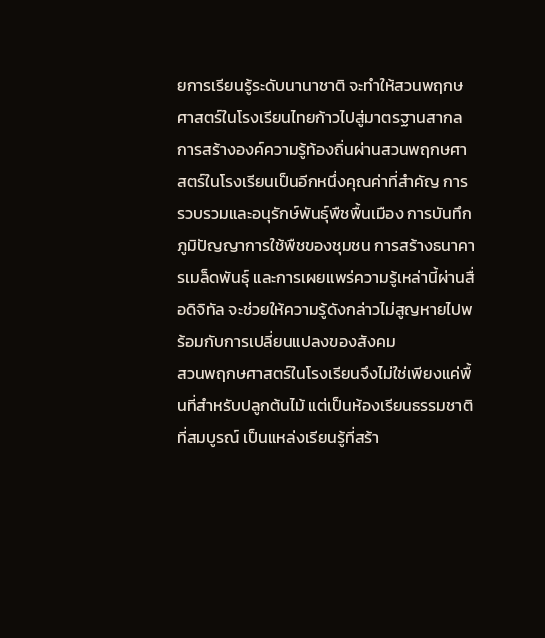ยการเรียนรู้ระดับนานาชาติ จะทำให้สวนพฤกษศาสตร์ในโรงเรียนไทยก้าวไปสู่มาตรฐานสากล
การสร้างองค์ความรู้ท้องถิ่นผ่านสวนพฤกษศาสตร์ในโรงเรียนเป็นอีกหนึ่งคุณค่าที่สำคัญ การรวบรวมและอนุรักษ์พันธุ์พืชพื้นเมือง การบันทึกภูมิปัญญาการใช้พืชของชุมชน การสร้างธนาคารเมล็ดพันธุ์ และการเผยแพร่ความรู้เหล่านี้ผ่านสื่อดิจิทัล จะช่วยให้ความรู้ดังกล่าวไม่สูญหายไปพร้อมกับการเปลี่ยนแปลงของสังคม
สวนพฤกษศาสตร์ในโรงเรียนจึงไม่ใช่เพียงแค่พื้นที่สำหรับปลูกต้นไม้ แต่เป็นห้องเรียนธรรมชาติที่สมบูรณ์ เป็นแหล่งเรียนรู้ที่สร้า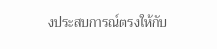งประสบการณ์ตรงให้กับ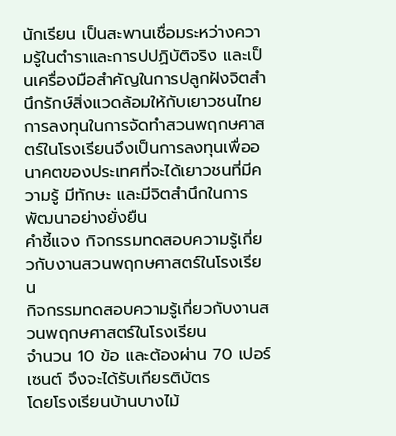นักเรียน เป็นสะพานเชื่อมระหว่างความรู้ในตำราและการปปฏิบัติจริง และเป็นเครื่องมือสำคัญในการปลูกฝังจิตสำนึกรักษ์สิ่งแวดล้อมให้กับเยาวชนไทย การลงทุนในการจัดทำสวนพฤกษศาสตร์ในโรงเรียนจึงเป็นการลงทุนเพื่ออนาคตของประเทศที่จะได้เยาวชนที่มีความรู้ มีทักษะ และมีจิตสำนึกในการพัฒนาอย่างยั่งยืน
คำชี้แจง กิจกรรมทดสอบความรู้เกี่ยวกับงานสวนพฤกษศาสตร์ในโรงเรียน
กิจกรรมทดสอบความรู้เกี่ยวกับงานสวนพฤกษศาสตร์ในโรงเรียน
จำนวน 10 ข้อ และต้องผ่าน 70 เปอร์เซนต์ จึงจะได้รับเกียรติบัตร
โดยโรงเรียนบ้านบางไม้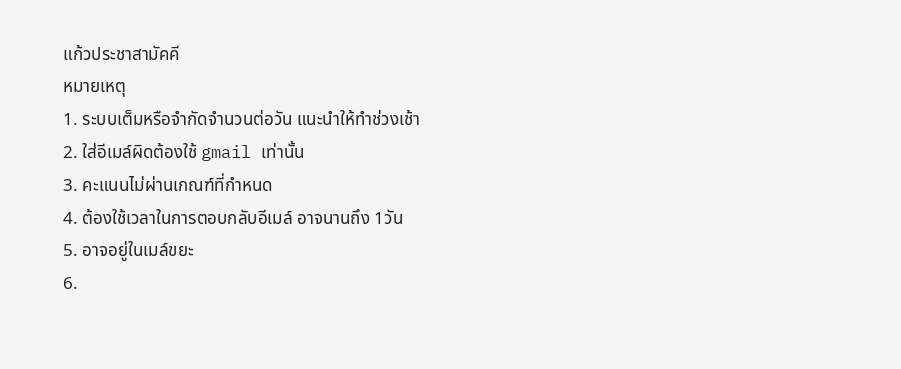แก้วประชาสามัคคี
หมายเหตุ
1. ระบบเต็มหรือจำกัดจำนวนต่อวัน แนะนำให้ทำช่วงเช้า
2. ใส่อีเมล์ผิดต้องใช้ gmail เท่านั้น
3. คะแนนไม่ผ่านเกณฑ์ที่กำหนด
4. ต้องใช้เวลาในการตอบกลับอีเมล์ อาจนานถึง 1วัน
5. อาจอยู่ในเมล์ขยะ
6.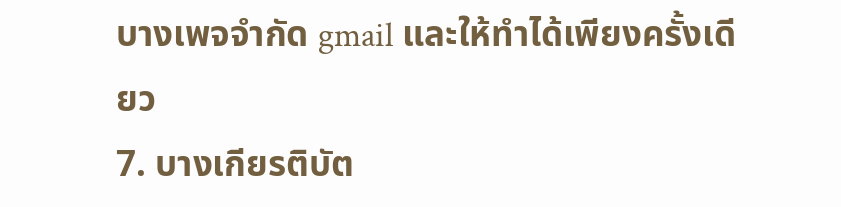บางเพจจำกัด gmail และให้ทำได้เพียงครั้งเดียว
7. บางเกียรติบัต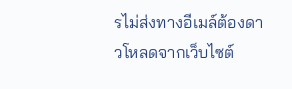รไม่ส่งทางอีเมล์ต้องดาวโหลดจากเว็บไซต์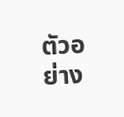ตัวอย่าง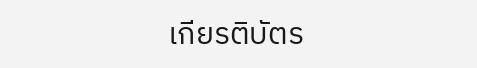เกียรติบัตร